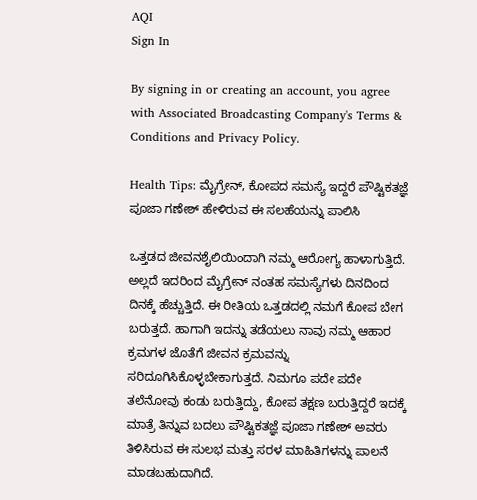AQI
Sign In

By signing in or creating an account, you agree with Associated Broadcasting Company's Terms & Conditions and Privacy Policy.

Health Tips: ಮೈಗ್ರೇನ್, ಕೋಪದ ಸಮಸ್ಯೆ ಇದ್ದರೆ ಪೌಷ್ಟಿಕತಜ್ಞೆ ಪೂಜಾ ಗಣೇಶ್ ಹೇಳಿರುವ ಈ ಸಲಹೆಯನ್ನು ಪಾಲಿಸಿ

ಒತ್ತಡದ ಜೀವನಶೈಲಿಯಿಂದಾಗಿ ನಮ್ಮ ಆರೋಗ್ಯ ಹಾಳಾಗುತ್ತಿದೆ. ಅಲ್ಲದೆ ಇದರಿಂದ ಮೈಗ್ರೇನ್ ನಂತಹ ಸಮಸ್ಯೆಗಳು ದಿನದಿಂದ ದಿನಕ್ಕೆ ಹೆಚ್ಚುತ್ತಿದೆ. ಈ ರೀತಿಯ ಒತ್ತಡದಲ್ಲಿ ನಮಗೆ ಕೋಪ ಬೇಗ ಬರುತ್ತದೆ. ಹಾಗಾಗಿ ಇದನ್ನು ತಡೆಯಲು ನಾವು ನಮ್ಮ ಆಹಾರ ಕ್ರಮಗಳ ಜೊತೆಗೆ ಜೀವನ ಕ್ರಮವನ್ನು ಸರಿದೂಗಿಸಿಕೊಳ್ಳಬೇಕಾಗುತ್ತದೆ. ನಿಮಗೂ ಪದೇ ಪದೇ ತಲೆನೋವು ಕಂಡು ಬರುತ್ತಿದ್ದು, ಕೋಪ ತಕ್ಷಣ ಬರುತ್ತಿದ್ದರೆ ಇದಕ್ಕೆ ಮಾತ್ರೆ ತಿನ್ನುವ ಬದಲು ಪೌಷ್ಟಿಕತಜ್ಞೆ ಪೂಜಾ ಗಣೇಶ್ ಅವರು ತಿಳಿಸಿರುವ ಈ ಸುಲಭ ಮತ್ತು ಸರಳ ಮಾಹಿತಿಗಳನ್ನು ಪಾಲನೆ ಮಾಡಬಹುದಾಗಿದೆ.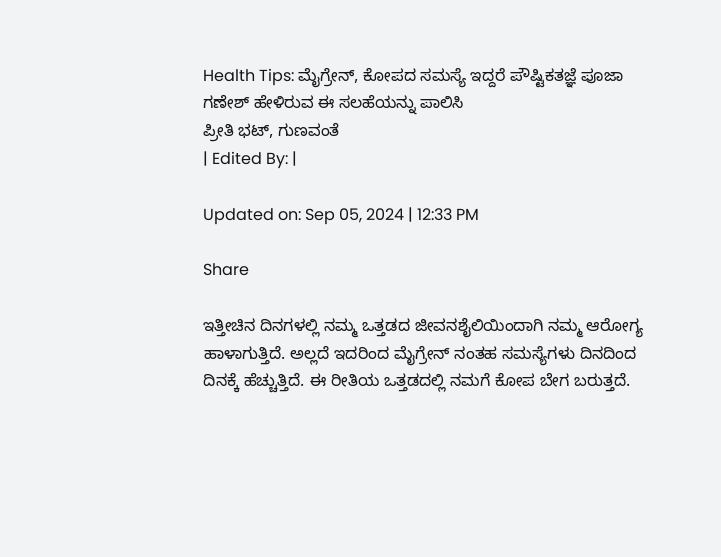Health Tips: ಮೈಗ್ರೇನ್, ಕೋಪದ ಸಮಸ್ಯೆ ಇದ್ದರೆ ಪೌಷ್ಟಿಕತಜ್ಞೆ ಪೂಜಾ ಗಣೇಶ್ ಹೇಳಿರುವ ಈ ಸಲಹೆಯನ್ನು ಪಾಲಿಸಿ
ಪ್ರೀತಿ ಭಟ್, ಗುಣವಂತೆ
| Edited By: |

Updated on: Sep 05, 2024 | 12:33 PM

Share

ಇತ್ತೀಚಿನ ದಿನಗಳಲ್ಲಿ ನಮ್ಮ ಒತ್ತಡದ ಜೀವನಶೈಲಿಯಿಂದಾಗಿ ನಮ್ಮ ಆರೋಗ್ಯ ಹಾಳಾಗುತ್ತಿದೆ. ಅಲ್ಲದೆ ಇದರಿಂದ ಮೈಗ್ರೇನ್ ನಂತಹ ಸಮಸ್ಯೆಗಳು ದಿನದಿಂದ ದಿನಕ್ಕೆ ಹೆಚ್ಚುತ್ತಿದೆ. ಈ ರೀತಿಯ ಒತ್ತಡದಲ್ಲಿ ನಮಗೆ ಕೋಪ ಬೇಗ ಬರುತ್ತದೆ.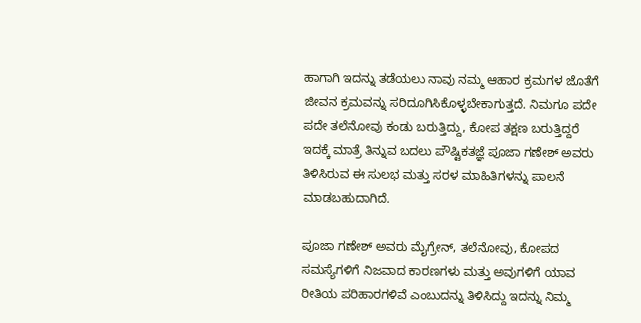ಹಾಗಾಗಿ ಇದನ್ನು ತಡೆಯಲು ನಾವು ನಮ್ಮ ಆಹಾರ ಕ್ರಮಗಳ ಜೊತೆಗೆ ಜೀವನ ಕ್ರಮವನ್ನು ಸರಿದೂಗಿಸಿಕೊಳ್ಳಬೇಕಾಗುತ್ತದೆ. ನಿಮಗೂ ಪದೇ ಪದೇ ತಲೆನೋವು ಕಂಡು ಬರುತ್ತಿದ್ದು, ಕೋಪ ತಕ್ಷಣ ಬರುತ್ತಿದ್ದರೆ ಇದಕ್ಕೆ ಮಾತ್ರೆ ತಿನ್ನುವ ಬದಲು ಪೌಷ್ಟಿಕತಜ್ಞೆ ಪೂಜಾ ಗಣೇಶ್ ಅವರು ತಿಳಿಸಿರುವ ಈ ಸುಲಭ ಮತ್ತು ಸರಳ ಮಾಹಿತಿಗಳನ್ನು ಪಾಲನೆ ಮಾಡಬಹುದಾಗಿದೆ.

ಪೂಜಾ ಗಣೇಶ್ ಅವರು ಮೈಗ್ರೇನ್, ತಲೆನೋವು, ಕೋಪದ ಸಮಸ್ಯೆಗಳಿಗೆ ನಿಜವಾದ ಕಾರಣಗಳು ಮತ್ತು ಅವುಗಳಿಗೆ ಯಾವ ರೀತಿಯ ಪರಿಹಾರಗಳಿವೆ ಎಂಬುದನ್ನು ತಿಳಿಸಿದ್ದು ಇದನ್ನು ನಿಮ್ಮ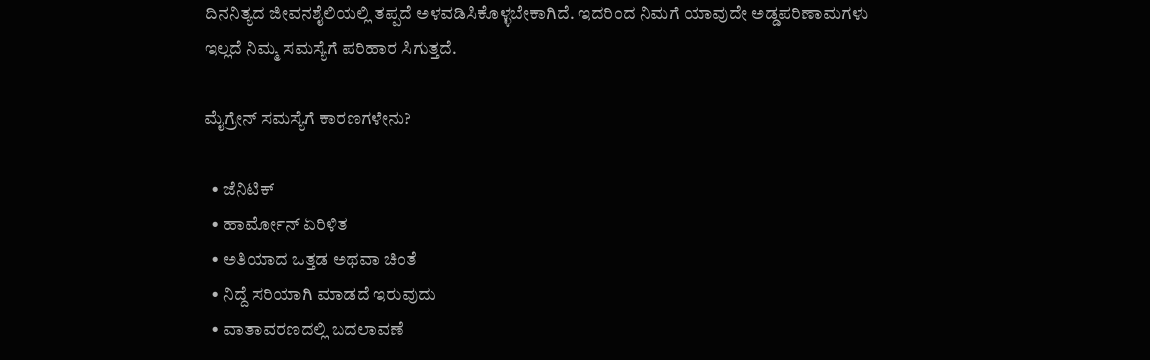ದಿನನಿತ್ಯದ ಜೀವನಶೈಲಿಯಲ್ಲಿ ತಪ್ಪದೆ ಅಳವಡಿಸಿಕೊಳ್ಳಬೇಕಾಗಿದೆ. ಇದರಿಂದ ನಿಮಗೆ ಯಾವುದೇ ಅಡ್ಡಪರಿಣಾಮಗಳು ಇಲ್ಲದೆ ನಿಮ್ಮ ಸಮಸ್ಯೆಗೆ ಪರಿಹಾರ ಸಿಗುತ್ತದೆ.

ಮೈಗ್ರೇನ್ ಸಮಸ್ಯೆಗೆ ಕಾರಣಗಳೇನು?

  • ಜೆನಿಟಿಕ್
  • ಹಾರ್ಮೋನ್ ಏರಿಳಿತ
  • ಅತಿಯಾದ ಒತ್ತಡ ಅಥವಾ ಚಿಂತೆ
  • ನಿದ್ದೆ ಸರಿಯಾಗಿ ಮಾಡದೆ ಇರುವುದು
  • ವಾತಾವರಣದಲ್ಲಿ ಬದಲಾವಣೆ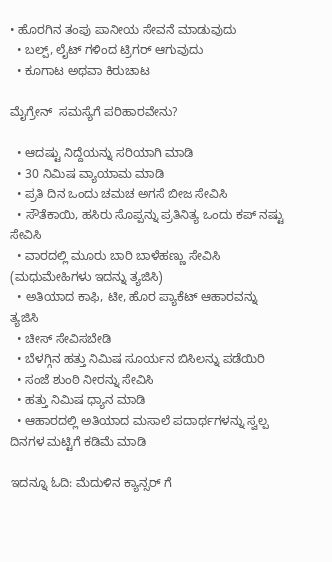• ಹೊರಗಿನ ತಂಪು ಪಾನೀಯ ಸೇವನೆ ಮಾಡುವುದು
  • ಬಲ್ಪ್, ಲೈಟ್ ಗಳಿಂದ ಟ್ರಿಗರ್ ಆಗುವುದು
  • ಕೂಗಾಟ ಅಥವಾ ಕಿರುಚಾಟ

ಮೈಗ್ರೇನ್  ಸಮಸ್ಯೆಗೆ ಪರಿಹಾರವೇನು?

  • ಆದಷ್ಟು ನಿದ್ದೆಯನ್ನು ಸರಿಯಾಗಿ ಮಾಡಿ
  • 30 ನಿಮಿಷ ವ್ಯಾಯಾಮ ಮಾಡಿ
  • ಪ್ರತಿ ದಿನ ಒಂದು ಚಮಚ ಅಗಸೆ ಬೀಜ ಸೇವಿಸಿ
  • ಸೌತೆಕಾಯಿ, ಹಸಿರು ಸೊಪ್ಪನ್ನು ಪ್ರತಿನಿತ್ಯ ಒಂದು ಕಪ್ ನಷ್ಟು ಸೇವಿಸಿ
  • ವಾರದಲ್ಲಿ ಮೂರು ಬಾರಿ ಬಾಳೆಹಣ್ಣು ಸೇವಿಸಿ (ಮಧುಮೇಹಿಗಳು ಇದನ್ನು ತ್ಯಜಿಸಿ)
  • ಅತಿಯಾದ ಕಾಫಿ, ಟೀ, ಹೊರ ಪ್ಯಾಕೆಟ್ ಆಹಾರವನ್ನು ತ್ಯಜಿಸಿ
  • ಚೀಸ್ ಸೇವಿಸಬೇಡಿ
  • ಬೆಳಗ್ಗಿನ ಹತ್ತು ನಿಮಿಷ ಸೂರ್ಯನ ಬಿಸಿಲನ್ನು ಪಡೆಯಿರಿ
  • ಸಂಜೆ ಶುಂಠಿ ನೀರನ್ನು ಸೇವಿಸಿ
  • ಹತ್ತು ನಿಮಿಷ ಧ್ಯಾನ ಮಾಡಿ
  • ಆಹಾರದಲ್ಲಿ ಅತಿಯಾದ ಮಸಾಲೆ ಪದಾರ್ಥಗಳನ್ನು ಸ್ವಲ್ಪ ದಿನಗಳ ಮಟ್ಟಿಗೆ ಕಡಿಮೆ ಮಾಡಿ

ಇದನ್ನೂ ಓದಿ: ಮೆದುಳಿನ ಕ್ಯಾನ್ಸರ್ ಗೆ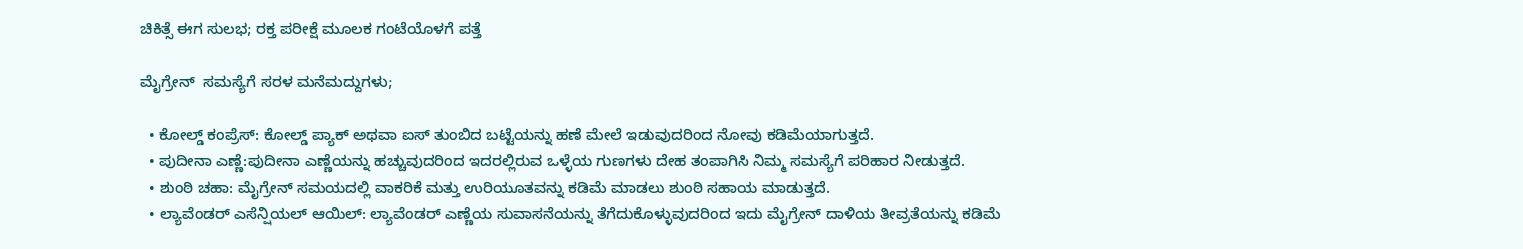ಚಿಕಿತ್ಸೆ ಈಗ ಸುಲಭ; ರಕ್ತ ಪರೀಕ್ಷೆ ಮೂಲಕ ಗಂಟೆಯೊಳಗೆ ಪತ್ತೆ

ಮೈಗ್ರೇನ್  ಸಮಸ್ಯೆಗೆ ಸರಳ ಮನೆಮದ್ದುಗಳು;

  • ಕೋಲ್ಡ್ ಕಂಪ್ರೆಸ್: ಕೋಲ್ಡ್ ಪ್ಯಾಕ್ ಅಥವಾ ಐಸ್ ತುಂಬಿದ ಬಟ್ಟೆಯನ್ನು ಹಣೆ ಮೇಲೆ ಇಡುವುದರಿಂದ ನೋವು ಕಡಿಮೆಯಾಗುತ್ತದೆ.
  • ಪುದೀನಾ ಎಣ್ಣೆ:ಪುದೀನಾ ಎಣ್ಣೆಯನ್ನು ಹಚ್ಚುವುದರಿಂದ ಇದರಲ್ಲಿರುವ ಒಳ್ಳೆಯ ಗುಣಗಳು ದೇಹ ತಂಪಾಗಿಸಿ ನಿಮ್ಮ ಸಮಸ್ಯೆಗೆ ಪರಿಹಾರ ನೀಡುತ್ತದೆ.
  • ಶುಂಠಿ ಚಹಾ: ಮೈಗ್ರೇನ್ ಸಮಯದಲ್ಲಿ ವಾಕರಿಕೆ ಮತ್ತು ಉರಿಯೂತವನ್ನು ಕಡಿಮೆ ಮಾಡಲು ಶುಂಠಿ ಸಹಾಯ ಮಾಡುತ್ತದೆ.
  • ಲ್ಯಾವೆಂಡರ್ ಎಸೆನ್ಷಿಯಲ್ ಆಯಿಲ್: ಲ್ಯಾವೆಂಡರ್ ಎಣ್ಣೆಯ ಸುವಾಸನೆಯನ್ನು ತೆಗೆದುಕೊಳ್ಳುವುದರಿಂದ ಇದು ಮೈಗ್ರೇನ್ ದಾಳಿಯ ತೀವ್ರತೆಯನ್ನು ಕಡಿಮೆ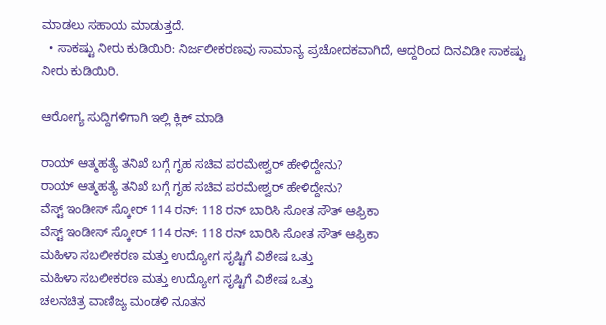ಮಾಡಲು ಸಹಾಯ ಮಾಡುತ್ತದೆ.
  • ಸಾಕಷ್ಟು ನೀರು ಕುಡಿಯಿರಿ: ನಿರ್ಜಲೀಕರಣವು ಸಾಮಾನ್ಯ ಪ್ರಚೋದಕವಾಗಿದೆ, ಆದ್ದರಿಂದ ದಿನವಿಡೀ ಸಾಕಷ್ಟು ನೀರು ಕುಡಿಯಿರಿ.

ಆರೋಗ್ಯ ಸುದ್ದಿಗಳಿಗಾಗಿ ಇಲ್ಲಿ ಕ್ಲಿಕ್ ಮಾಡಿ

ರಾಯ್ ಆತ್ಮಹತ್ಯೆ ತನಿಖೆ ಬಗ್ಗೆ ಗೃಹ ಸಚಿವ ಪರಮೇಶ್ವರ್ ಹೇಳಿದ್ದೇನು?
ರಾಯ್ ಆತ್ಮಹತ್ಯೆ ತನಿಖೆ ಬಗ್ಗೆ ಗೃಹ ಸಚಿವ ಪರಮೇಶ್ವರ್ ಹೇಳಿದ್ದೇನು?
ವೆಸ್ಟ್ ಇಂಡೀಸ್ ಸ್ಕೋರ್ 114 ರನ್: 118 ರನ್ ಬಾರಿಸಿ ಸೋತ ಸೌತ್ ಆಫ್ರಿಕಾ
ವೆಸ್ಟ್ ಇಂಡೀಸ್ ಸ್ಕೋರ್ 114 ರನ್: 118 ರನ್ ಬಾರಿಸಿ ಸೋತ ಸೌತ್ ಆಫ್ರಿಕಾ
ಮಹಿಳಾ ಸಬಲೀಕರಣ ಮತ್ತು ಉದ್ಯೋಗ ಸೃಷ್ಟಿಗೆ ವಿಶೇಷ ಒತ್ತು
ಮಹಿಳಾ ಸಬಲೀಕರಣ ಮತ್ತು ಉದ್ಯೋಗ ಸೃಷ್ಟಿಗೆ ವಿಶೇಷ ಒತ್ತು
ಚಲನಚಿತ್ರ ವಾಣಿಜ್ಯ ಮಂಡಳಿ ನೂತನ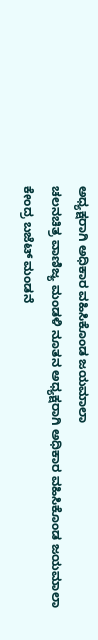ಅಧ್ಯಕ್ಷರಾಗಿ ಅಧಿಕಾರ ವಹಿಸಿಕೊಂಡ ಜಯಮಾಲಾ
ಚಲನಚಿತ್ರ ವಾಣಿಜ್ಯ ಮಂಡಳಿ ನೂತನ ಅಧ್ಯಕ್ಷರಾಗಿ ಅಧಿಕಾರ ವಹಿಸಿಕೊಂಡ ಜಯಮಾಲಾ
ಕೇಂದ್ರ ಬಜೆಟ್‌ ಮಂಡನೆ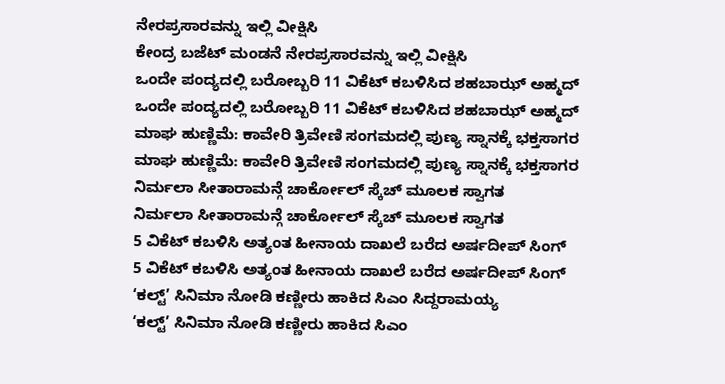ನೇರಪ್ರಸಾರವನ್ನು ಇಲ್ಲಿ ವೀಕ್ಷಿಸಿ
ಕೇಂದ್ರ ಬಜೆಟ್‌ ಮಂಡನೆ ನೇರಪ್ರಸಾರವನ್ನು ಇಲ್ಲಿ ವೀಕ್ಷಿಸಿ
ಒಂದೇ ಪಂದ್ಯದಲ್ಲಿ ಬರೋಬ್ಬರಿ 11 ವಿಕೆಟ್ ಕಬಳಿಸಿದ ಶಹಬಾಝ್ ಅಹ್ಮದ್
ಒಂದೇ ಪಂದ್ಯದಲ್ಲಿ ಬರೋಬ್ಬರಿ 11 ವಿಕೆಟ್ ಕಬಳಿಸಿದ ಶಹಬಾಝ್ ಅಹ್ಮದ್
ಮಾಘ ಹುಣ್ಣಿಮೆ: ಕಾವೇರಿ ತ್ರಿವೇಣಿ ಸಂಗಮದಲ್ಲಿ ಪುಣ್ಯ ಸ್ನಾನಕ್ಕೆ ಭಕ್ತಸಾಗರ
ಮಾಘ ಹುಣ್ಣಿಮೆ: ಕಾವೇರಿ ತ್ರಿವೇಣಿ ಸಂಗಮದಲ್ಲಿ ಪುಣ್ಯ ಸ್ನಾನಕ್ಕೆ ಭಕ್ತಸಾಗರ
ನಿರ್ಮಲಾ ಸೀತಾರಾಮನ್ಗೆ ಚಾರ್ಕೋಲ್ ಸ್ಕೆಚ್ ಮೂಲಕ ಸ್ವಾಗತ
ನಿರ್ಮಲಾ ಸೀತಾರಾಮನ್ಗೆ ಚಾರ್ಕೋಲ್ ಸ್ಕೆಚ್ ಮೂಲಕ ಸ್ವಾಗತ
5 ವಿಕೆಟ್ ಕಬಳಿಸಿ ಅತ್ಯಂತ ಹೀನಾಯ ದಾಖಲೆ ಬರೆದ ಅರ್ಷದೀಪ್ ಸಿಂಗ್
5 ವಿಕೆಟ್ ಕಬಳಿಸಿ ಅತ್ಯಂತ ಹೀನಾಯ ದಾಖಲೆ ಬರೆದ ಅರ್ಷದೀಪ್ ಸಿಂಗ್
‘ಕಲ್ಟ್’ ಸಿನಿಮಾ ನೋಡಿ ಕಣ್ಣೀರು ಹಾಕಿದ ಸಿಎಂ ಸಿದ್ದರಾಮಯ್ಯ
‘ಕಲ್ಟ್’ ಸಿನಿಮಾ ನೋಡಿ ಕಣ್ಣೀರು ಹಾಕಿದ ಸಿಎಂ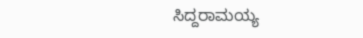ಸಿದ್ದರಾಮಯ್ಯ